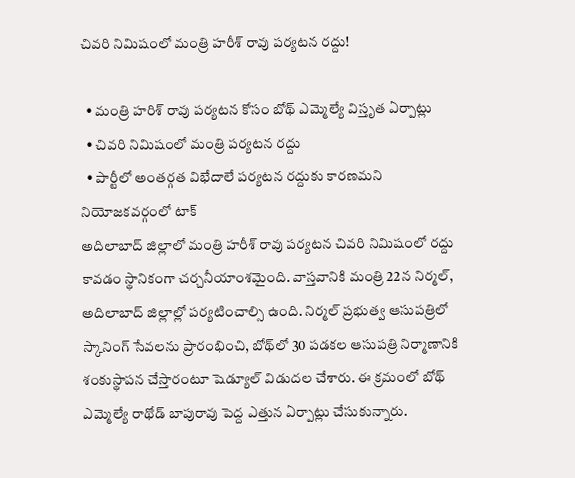చివరి నిమిషంలో మంత్రి హరీశ్ రావు పర్యటన రద్దు!

  • మంత్రి హరిశ్ రావు పర్యటన కోసం బోథ్ ఎమ్మెల్యే విస్తృత ఏర్పాట్లు
  • చివరి నిమిషంలో మంత్రి పర్యటన రద్దు
  • పార్టీలో అంతర్గత విభేదాలే పర్యటన రద్దుకు కారణమని నియోజకవర్గంలో టాక్
అదిలాబాద్ జిల్లాలో మంత్రి హరీశ్ రావు పర్యటన చివరి నిమిషంలో రద్దు కావడం స్థానికంగా చర్చనీయాంశమైంది. వాస్తవానికి మంత్రి 22న నిర్మల్, అదిలాబాద్ జిల్లాల్లో పర్యటించాల్సి ఉంది. నిర్మల్ ప్రభుత్వ ఆసుపత్రిలో స్కానింగ్ సేవలను ప్రారంభించి, బోథ్‌లో 30 పడకల ఆసుపత్రి నిర్మాణానికి శంకుస్థాపన చేస్తారంటూ షెడ్యూల్ విడుదల చేశారు. ఈ క్రమంలో బోథ్ ఎమ్మెల్యే రాథోడ్ బాపురావు పెద్ద ఎత్తున ఏర్పాట్లు చేసుకున్నారు.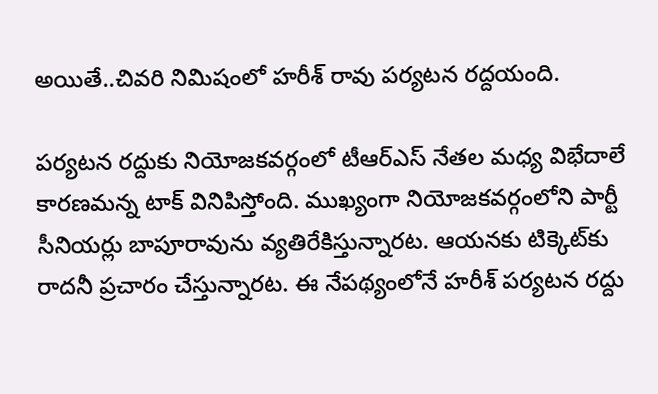అయితే..చివరి నిమిషంలో హరీశ్ రావు పర్యటన రద్దయంది.

పర్యటన రద్దుకు నియోజకవర్గంలో టీఆర్ఎస్ నేతల మధ్య విభేదాలే కారణమన్న టాక్ వినిపిస్తోంది. ముఖ్యంగా నియోజకవర్గంలోని పార్టీ సీనియర్లు బాపూరావును వ్యతిరేకిస్తున్నారట. ఆయనకు టిక్కెట్‌కు రాదనీ ప్రచారం చేస్తున్నారట. ఈ నేపథ్యంలోనే హరీశ్ పర్యటన రద్దు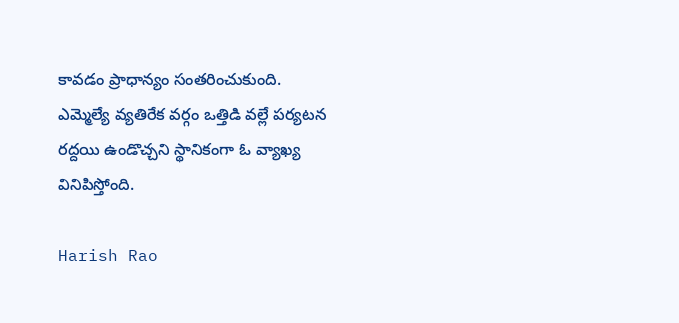కావడం ప్రాధాన్యం సంతరించుకుంది. ఎమ్మెల్యే వ్యతిరేక వర్గం ఒత్తిడి వల్లే పర్యటన రద్దయి ఉండొచ్చని స్థానికంగా ఓ వ్యాఖ్య వినిపిస్తోంది.

Harish Rao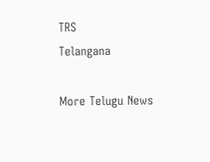TRS
Telangana

More Telugu News